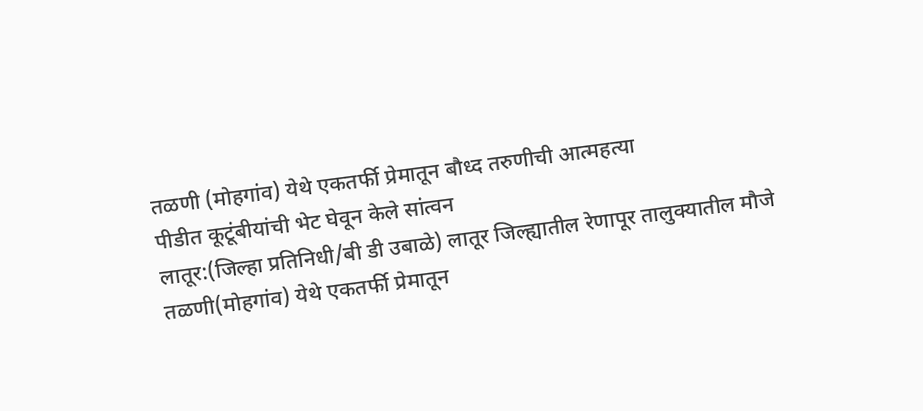तळणी (मोहगांव) येथे एकतर्फी प्रेमातून बौध्द तरुणीची आत्महत्या
पीडीत कूटूंबीयांची भेट घेवून केले सांत्वन
लातूर:(जिल्हा प्रतिनिधी/बी डी उबाळे) लातूर जिल्ह्यातील रेणापूर तालुक्यातील मौजे तळणी(मोहगांव) येथे एकतर्फी प्रेमातून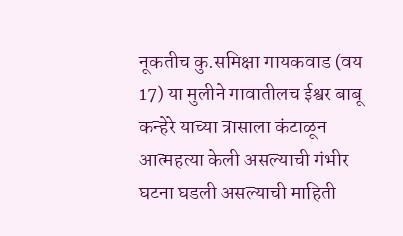नूकतीच कु.समिक्षा गायकवाड (वय 17) या मुलीने गावातीलच ईश्वर बाबू कन्हेरे याच्या त्रासाला कंटाळून आत्महत्या केली असल्याची गंभीर घटना घडली असल्याची माहिती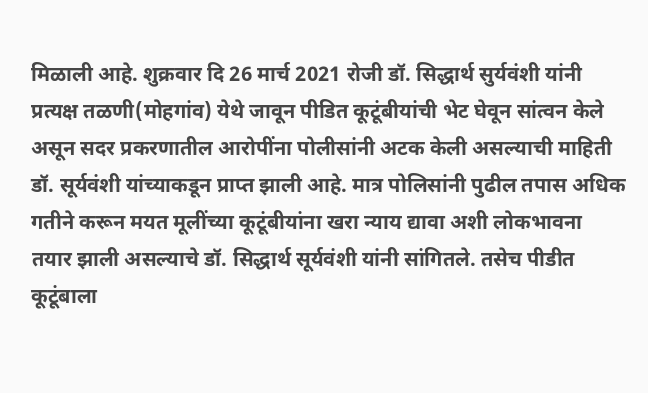मिळाली आहे. शुक्रवार दि 26 मार्च 2021 रोजी डॉ. सिद्धार्थ सुर्यवंशी यांनी प्रत्यक्ष तळणी(मोहगांव) येथे जावून पीडित कूटूंबीयांची भेट घेवून सांत्वन केले असून सदर प्रकरणातील आरोपींना पोलीसांनी अटक केली असल्याची माहिती डॉ. सूर्यवंशी यांच्याकडून प्राप्त झाली आहे. मात्र पोलिसांनी पुढील तपास अधिक गतीने करून मयत मूलींच्या कूटूंबीयांना खरा न्याय द्यावा अशी लोकभावना तयार झाली असल्याचे डॉ. सिद्धार्थ सूर्यवंशी यांनी सांगितले. तसेच पीडीत कूटूंबाला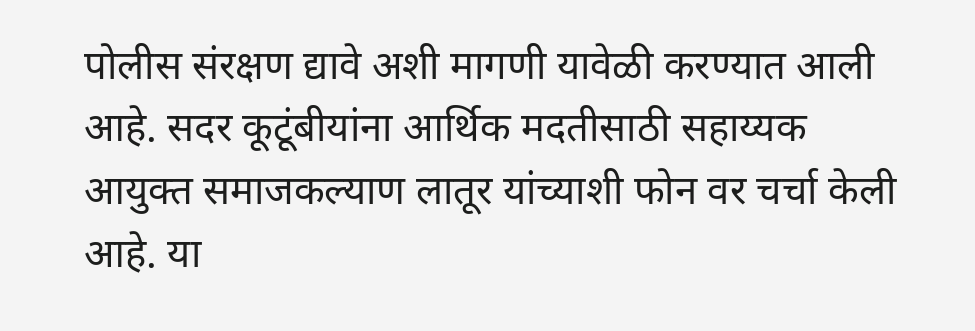पोलीस संरक्षण द्यावे अशी मागणी यावेळी करण्यात आली आहे. सदर कूटूंबीयांना आर्थिक मदतीसाठी सहाय्यक आयुक्त समाजकल्याण लातूर यांच्याशी फोन वर चर्चा केली आहे. या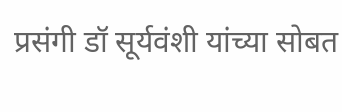प्रसंगी डॉ सूर्यवंशी यांच्या सोबत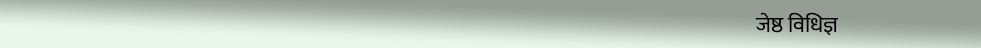जेष्ठ विधिज्ञ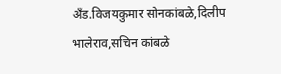अँड.विजयकुमार सोनकांबळे,दिलीप भालेराव,सचिन कांबळे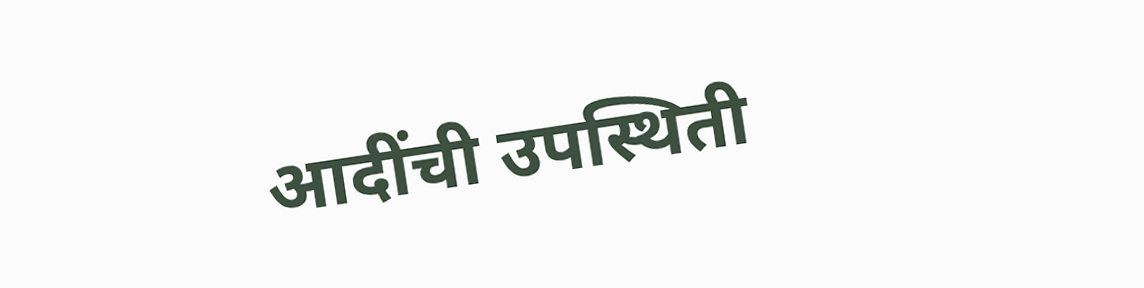आदींची उपस्थिती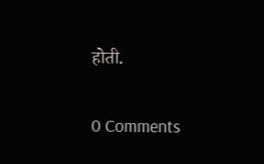होती.

0 Comments